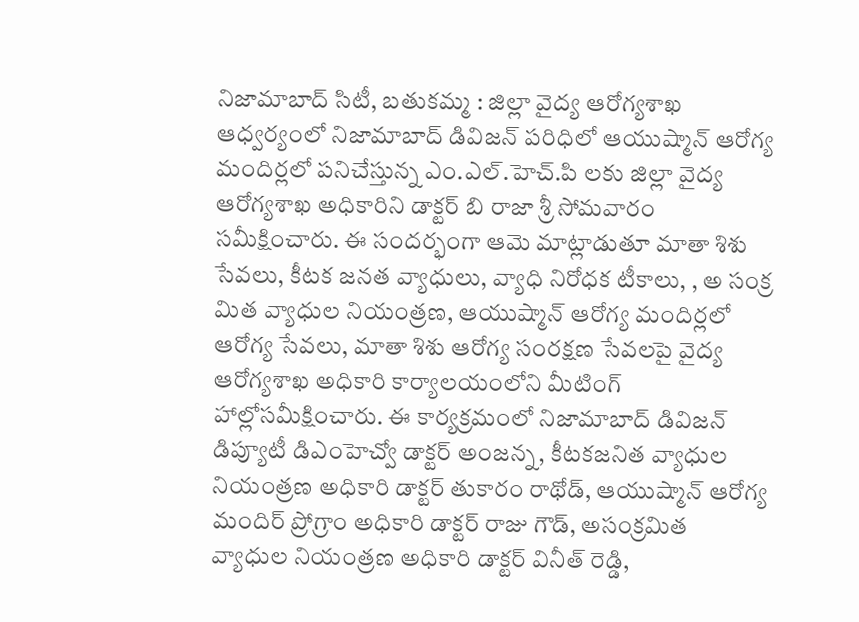నిజామాబాద్ సిటీ, బతుకమ్మ : జిల్లా వైద్య ఆరోగ్యశాఖ ఆధ్వర్యంలో నిజామాబాద్ డివిజన్ పరిధిలో ఆయుష్మాన్ ఆరోగ్య మందిర్లలో పనిచేస్తున్న ఎం.ఎల్.హెచ్.పి లకు జిల్లా వైద్య ఆరోగ్యశాఖ అధికారిని డాక్టర్ బి రాజా శ్రీ సోమవారం సమీక్షించారు. ఈ సందర్భంగా ఆమె మాట్లాడుతూ మాతా శిశు సేవలు, కీటక జనత వ్యాధులు, వ్యాధి నిరోధక టీకాలు, , అ సంక్ర మిత వ్యాధుల నియంత్రణ, ఆయుష్మాన్ ఆరోగ్య మందిర్లలో ఆరోగ్య సేవలు, మాతా శిశు ఆరోగ్య సంరక్షణ సేవలపై వైద్య ఆరోగ్యశాఖ అధికారి కార్యాలయంలోని మీటింగ్ హాల్లోసమీక్షించారు. ఈ కార్యక్రమంలో నిజామాబాద్ డివిజన్ డిప్యూటీ డిఎంహెచ్వో డాక్టర్ అంజన్న, కీటకజనిత వ్యాధుల నియంత్రణ అధికారి డాక్టర్ తుకారం రాథోడ్, ఆయుష్మాన్ ఆరోగ్య మందిర్ ప్రోగ్రాం అధికారి డాక్టర్ రాజు గౌడ్, అసంక్రమిత వ్యాధుల నియంత్రణ అధికారి డాక్టర్ వినీత్ రెడ్డి,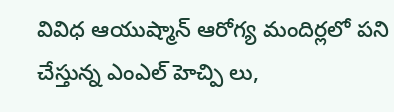వివిధ ఆయుష్మాన్ ఆరోగ్య మందిర్లలో పని చేస్తున్న ఎంఎల్ హెచ్పి లు,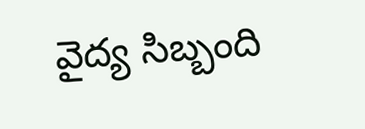వైద్య సిబ్బంది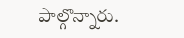పాల్గొన్నారు.